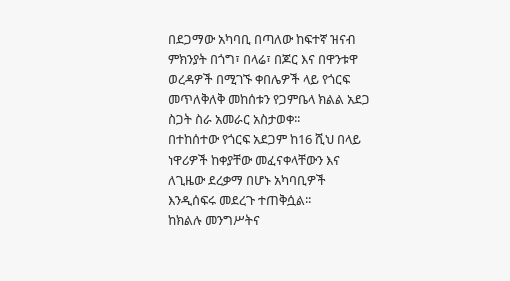በደጋማው አካባቢ በጣለው ከፍተኛ ዝናብ ምክንያት በጎግ፣ በላሬ፣ በጆር እና በዋንቱዋ ወረዳዎች በሚገኙ ቀበሌዎች ላይ የጎርፍ መጥለቅለቅ መከሰቱን የጋምቤላ ክልል አደጋ ስጋት ስራ አመራር አስታወቀ፡፡
በተከሰተው የጎርፍ አደጋም ከ16 ሺህ በላይ ነዋሪዎች ከቀያቸው መፈናቀላቸውን እና ለጊዜው ደረቃማ በሆኑ አካባቢዎች እንዲሰፍሩ መደረጉ ተጠቅሷል፡፡
ከክልሉ መንግሥትና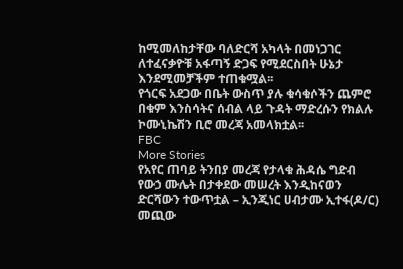ከሚመለከታቸው ባለድርሻ አካላት በመነጋገር ለተፈናቃዮቹ አፋጣኝ ድጋፍ የሚደርስበት ሁኔታ እንደሚመቻችም ተጠቁሟል፡፡
የጎርፍ አደጋው በቤት ውስጥ ያሉ ቁሳቁሶችን ጨምሮ በቁም እንስሳትና ሰብል ላይ ጉዳት ማድረሱን የክልሉ ኮሙኒኬሽን ቢሮ መረጃ አመላክቷል፡፡
FBC
More Stories
የአየር ጠባይ ትንበያ መረጃ የታላቁ ሕዳሴ ግድብ የውኃ ሙሌት በታቀደው መሠረት እንዲከናወን ድርሻውን ተውጥቷል – ኢንጂነር ሀብታሙ ኢተፋ(ዶ/ር)
መጪው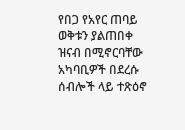የበጋ የአየር ጠባይ ወቅቱን ያልጠበቀ ዝናብ በሚኖርባቸው አካባቢዎች በደረሱ ሰብሎች ላይ ተጽዕኖ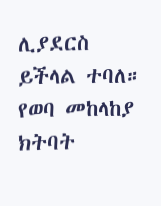ሊያደርስ ይችላል ተባለ።
የወባ መከላከያ ክትባት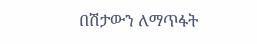በሽታውን ለማጥፋት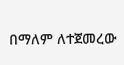በማለም ለተጀመረው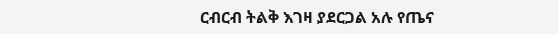ርብርብ ትልቅ እገዛ ያደርጋል አሉ የጤና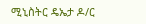ሚኒስትር ዴኤታ ዶ/ር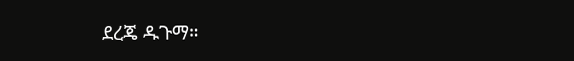ደረጄ ዱጉማ።